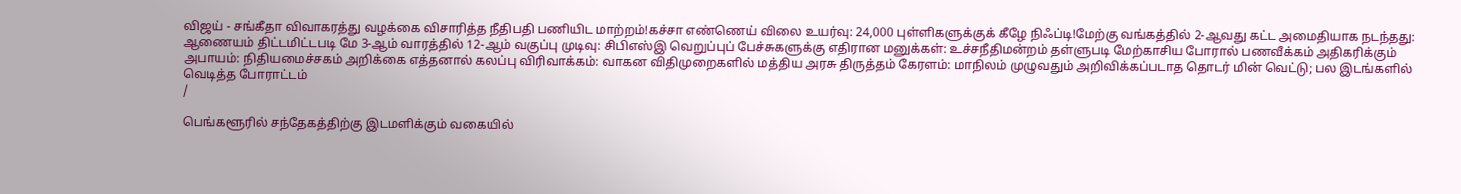விஜய் - சங்கீதா விவாகரத்து வழக்கை விசாரித்த நீதிபதி பணியிட மாற்றம்!கச்சா எண்ணெய் விலை உயர்வு: 24,000 புள்ளிகளுக்குக் கீழே நிஃப்டி!மேற்கு வங்கத்தில் 2-ஆவது கட்ட அமைதியாக நடந்தது: ஆணையம் திட்டமிட்டபடி மே 3-ஆம் வாரத்தில் 12-ஆம் வகுப்பு முடிவு: சிபிஎஸ்இ வெறுப்புப் பேச்சுகளுக்கு எதிரான மனுக்கள்: உச்சநீதிமன்றம் தள்ளுபடி மேற்காசிய போரால் பணவீக்கம் அதிகரிக்கும் அபாயம்: நிதியமைச்சகம் அறிக்கை எத்தனால் கலப்பு விரிவாக்கம்: வாகன விதிமுறைகளில் மத்திய அரசு திருத்தம் கேரளம்: மாநிலம் முழுவதும் அறிவிக்கப்படாத தொடர் மின் வெட்டு; பல இடங்களில் வெடித்த போராட்டம்
/

பெங்களூரில் சந்தேகத்திற்கு இடமளிக்கும் வகையில்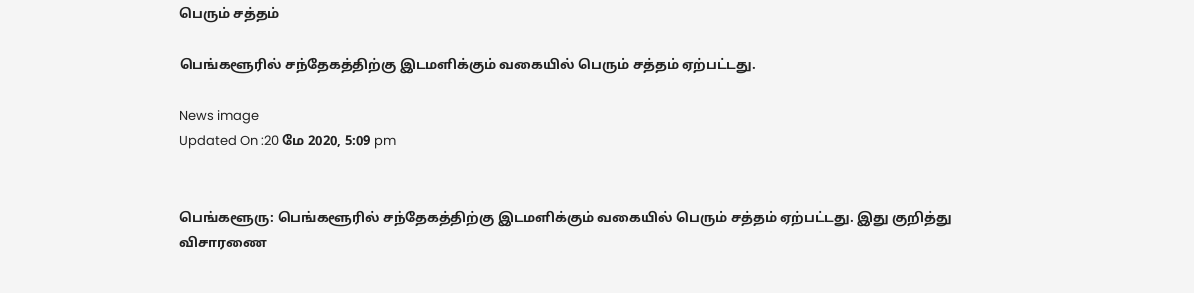பெரும் சத்தம்

பெங்களூரில் சந்தேகத்திற்கு இடமளிக்கும் வகையில் பெரும் சத்தம் ஏற்பட்டது.

News image
Updated On :20 மே 2020, 5:09 pm


பெங்களூரு: பெங்களூரில் சந்தேகத்திற்கு இடமளிக்கும் வகையில் பெரும் சத்தம் ஏற்பட்டது. இது குறித்து விசாரணை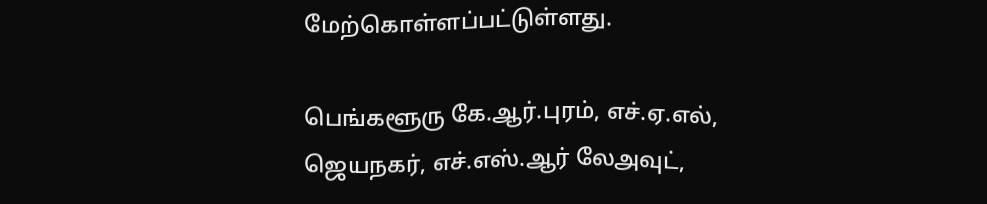மேற்கொள்ளப்பட்டுள்ளது.

பெங்களூரு கே.ஆர்.புரம், எச்.ஏ.எல், ஜெயநகர், எச்.எஸ்.ஆர் லேஅவுட்,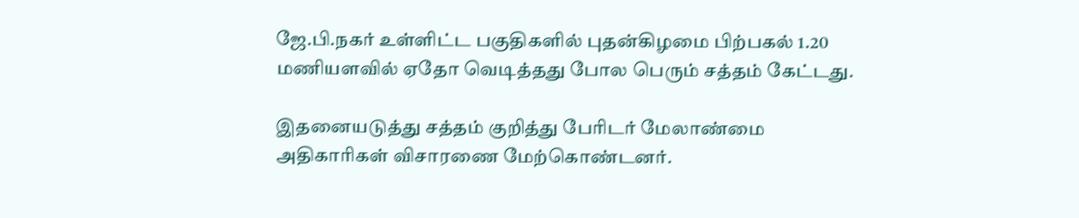ஜே.பி.நகர் உள்ளிட்ட பகுதிகளில் புதன்கிழமை பிற்பகல் 1.20 மணியளவில் ஏதோ வெடித்தது போல பெரும் சத்தம் கேட்டது.

இதனையடுத்து சத்தம் குறித்து பேரிடர் மேலாண்மை அதிகாரிகள் விசாரணை மேற்கொண்டனர்.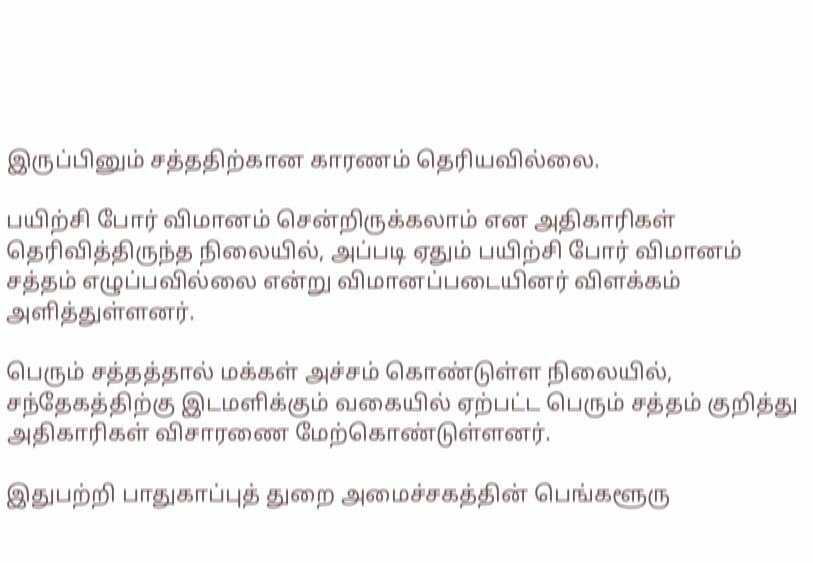இருப்பினும் சத்ததிற்கான காரணம் தெரியவில்லை.

பயிற்சி போர் விமானம் சென்றிருக்கலாம் என அதிகாரிகள் தெரிவித்திருந்த நிலையில், அப்படி ஏதும் பயிற்சி போர் விமானம் சத்தம் எழுப்பவில்லை என்று விமானப்படையினர் விளக்கம் அளித்துள்ளனர்.

பெரும் சத்தத்தால் மக்கள் அச்சம் கொண்டுள்ள நிலையில், சந்தேகத்திற்கு இடமளிக்கும் வகையில் ஏற்பட்ட பெரும் சத்தம் குறித்து அதிகாரிகள் விசாரணை மேற்கொண்டுள்ளனர்.

இதுபற்றி பாதுகாப்புத் துறை அமைச்சகத்தின் பெங்களூரு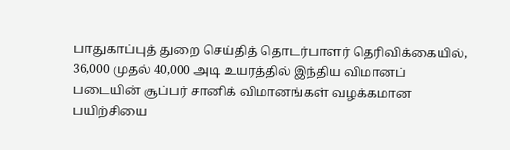பாதுகாப்புத் துறை செய்தித் தொடர்பாளர் தெரிவிக்கையில், 36,000 முதல் 40,000 அடி உயரத்தில் இந்திய விமானப் படையின் சூப்பர் சானிக் விமானங்கள் வழக்கமான பயிற்சியை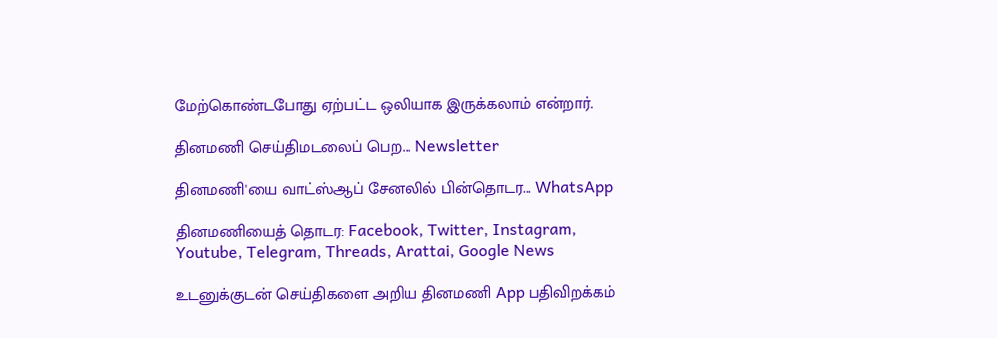மேற்கொண்டபோது ஏற்பட்ட ஒலியாக இருக்கலாம் என்றார்.

தினமணி செய்திமடலைப் பெற... Newsletter

தினமணி'யை வாட்ஸ்ஆப் சேனலில் பின்தொடர... WhatsApp

தினமணியைத் தொடர: Facebook, Twitter, Instagram, Youtube, Telegram, Threads, Arattai, Google News

உடனுக்குடன் செய்திகளை அறிய தினமணி App பதிவிறக்கம்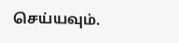செய்யவும்.